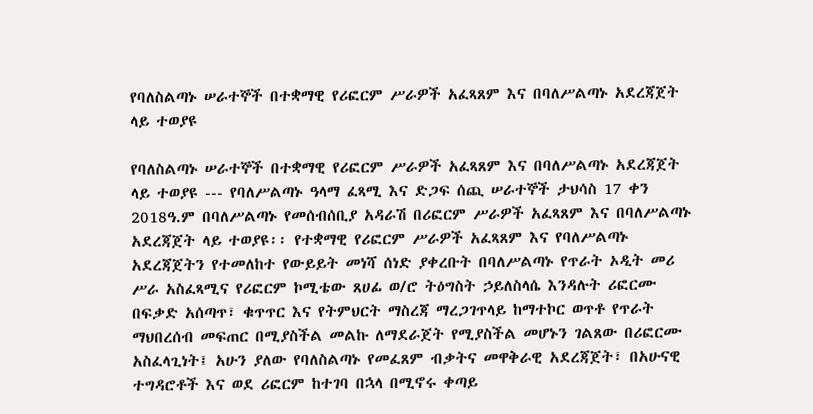የባለስልጣኑ ሠራተኞች በተቋማዊ የሪፎርም ሥራዎች አፈጻጸም እና በባለሥልጣኑ አደረጃጀት ላይ ተወያዩ

የባለስልጣኑ ሠራተኞች በተቋማዊ የሪፎርም ሥራዎች አፈጻጸም እና በባለሥልጣኑ አደረጃጀት ላይ ተወያዩ --- የባለሥልጣኑ ዓላማ ፈጻሚ እና ድጋፍ ሰጪ ሠራተኞች ታህሳስ 17 ቀን 2018ዓ.ም በባለሥልጣኑ የመሰብሰቢያ አዳራሽ በሪፎርም ሥራዎች አፈጻጸም እና በባለሥልጣኑ አደረጃጀት ላይ ተወያዩ፡፡ የተቋማዊ የሪፎርም ሥራዎች አፈጻጸም እና የባለሥልጣኑ አደረጃጀትን የተመለከተ የውይይት መነሻ ሰነድ ያቀረቡት በባለሥልጣኑ የጥራት ኦዲት መሪ ሥራ አስፈጻሚና የሪፎርም ኮሚቴው ጸሀፊ ወ/ሮ ትዕግስት ኃይለስላሴ እንዳሉት ሪፎርሙ በፍቃድ አሰጣጥ፣ ቁጥጥር እና የትምህርት ማስረጃ ማረጋገጥላይ ከማተኮር ወጥቶ የጥራት ማህበረሰብ መፍጠር በሚያስችል መልኩ ለማደራጀት የሚያስችል መሆኑን ገልጸው በሪፎርሙ አስፈላጊነት፤ አሁን ያለው የባለስልጣኑ የመፈጸም ብቃትና መዋቅራዊ አደረጃጀት፣ በአሁናዊ ተግዳሮቶች እና ወደ ሪፎርም ከተገባ በኋላ በሚኖሩ ቀጣይ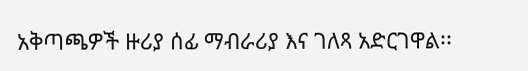አቅጣጫዎች ዙሪያ ሰፊ ማብራሪያ እና ገለጻ አድርገዋል፡፡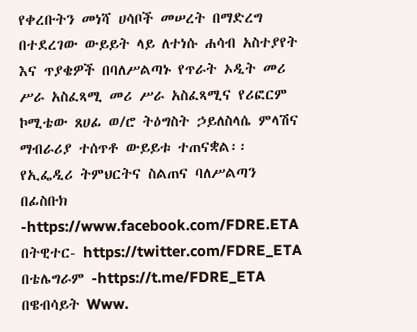የቀረቡትን መነሻ ሀሳቦች መሠረት በማድረግ በተደረገው ውይይት ላይ ለተነሱ ሐሳብ አስተያየት እና ጥያቄዎች በባለሥልጣኑ የጥራት ኦዲት መሪ ሥራ አስፈጻሚ መሪ ሥራ አስፈጻሚና የሪፎርም ኮሚቴው ጸሀፊ ወ/ሮ ትዕግስት ኃይለስላሴ ምላሽና ማብራሪያ ተሰጥቶ ውይይቱ ተጠናቋል፡፡ የኢፌዲሪ ትምህርትና ስልጠና ባለሥልጣን በፊስቡክ -https://www.facebook.com/FDRE.ETA በትዊተር- https://twitter.com/FDRE_ETA በቴሌግራም -https://t.me/FDRE_ETA በዌብሳይት Www.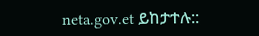neta.gov.et ይከታተሉ::